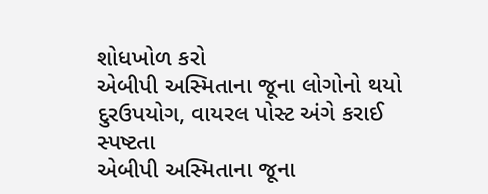શોધખોળ કરો
એબીપી અસ્મિતાના જૂના લોગોનો થયો દુરઉપયોગ, વાયરલ પોસ્ટ અંગે કરાઈ સ્પષ્ટતા
એબીપી અસ્મિતાના જૂના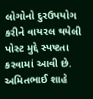લોગોનો દુરઉપયોગ કરીને વાયરલ થયેલી પોસ્ટ મુદ્દે સ્પષ્ટતા કરવામાં આવી છે. અમિતભાઈ શાહે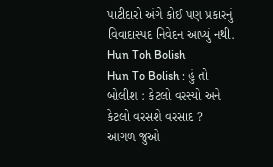પાટીદારો અંગે કોઈ પણ પ્રકારનું વિવાદાસ્પદ નિવેદન આપ્યું નથી.
Hun Toh Bolish
Hun To Bolish : હું તો બોલીશ : કેટલો વરસ્યો અને કેટલો વરસશે વરસાદ ?
આગળ જુઓ